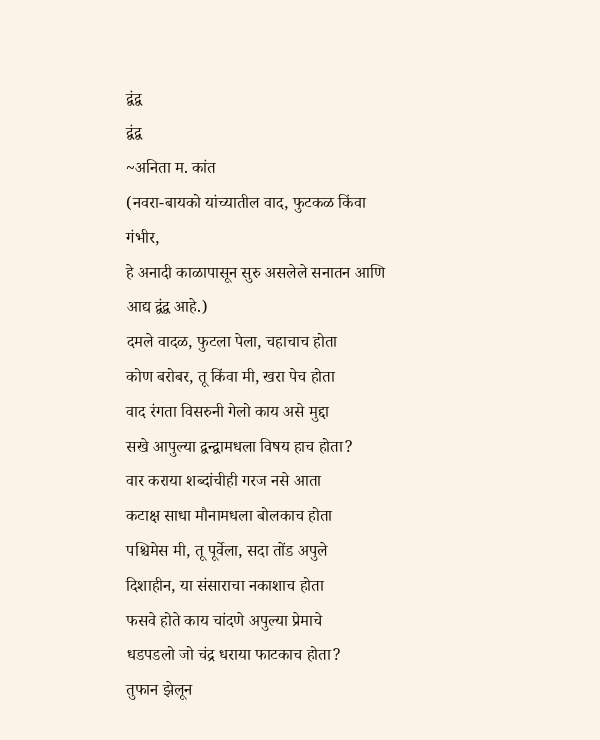द्वंद्व
द्वंद्व
~अनिता म. कांत
(नवरा-बायको यांच्यातील वाद, फुटकळ किंवा गंभीर,
हे अनादी काळापासून सुरु असलेले सनातन आणि आद्य द्वंद्व आहे.)
दमले वादळ, फुटला पेला, चहाचाच होता
कोण बरोबर, तू किंवा मी, खरा पेच होता
वाद रंगता विसरुनी गेलो काय असे मुद्दा
सखे आपुल्या द्वन्द्वामधला विषय हाच होता?
वार कराया शब्दांचीही गरज नसे आता
कटाक्ष साधा मौनामधला बोलकाच होता
पश्चिमेस मी, तू पूर्वेला, सदा तोंड अपुले
दिशाहीन, या संसाराचा नकाशाच होता
फसवे होते काय चांदणे अपुल्या प्रेमाचे
धडपडलो जो चंद्र धराया फाटकाच होता?
तुफान झेलून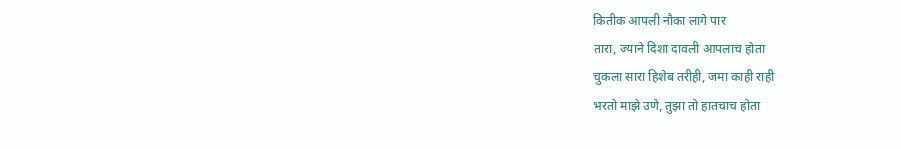कितीक आपली नौका लागे पार
तारा, ज्याने दिशा दावली आपलाच होता
चुकला सारा हिशेब तरीही, जमा काही राही
भरतो माझे उणे, तुझा तो हातचाच होता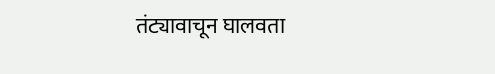तंट्यावाचून घालवता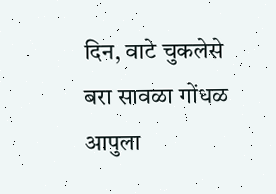दिन, वाटे चुकलेसे
बरा सावळा गोंधळ आपुला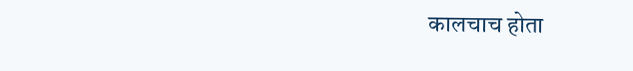कालचाच होता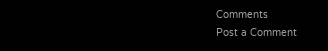Comments
Post a Comment